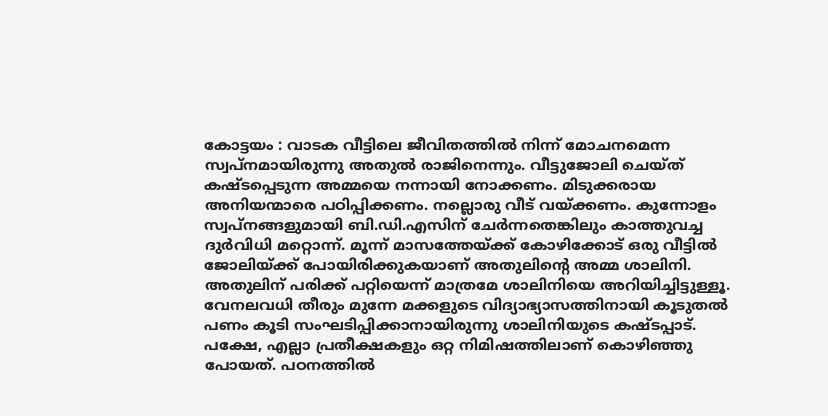കോട്ടയം : വാടക വീട്ടിലെ ജീവിതത്തിൽ നിന്ന് മോചനമെന്ന സ്വപ്നമായിരുന്നു അതുൽ രാജിനെന്നും. വീട്ടുജോലി ചെയ്ത് കഷ്ടപ്പെടുന്ന അമ്മയെ നന്നായി നോക്കണം. മിടുക്കരായ അനിയന്മാരെ പഠിപ്പിക്കണം. നല്ലൊരു വീട് വയ്ക്കണം. കുന്നോളം സ്വപ്നങ്ങളുമായി ബി.ഡി.എസിന് ചേർന്നതെങ്കിലും കാത്തുവച്ച ദുർവിധി മറ്റൊന്ന്. മൂന്ന് മാസത്തേയ്ക്ക് കോഴിക്കോട് ഒരു വീട്ടിൽ ജോലിയ്ക്ക് പോയിരിക്കുകയാണ് അതുലിന്റെ അമ്മ ശാലിനി. അതുലിന് പരിക്ക് പറ്റിയെന്ന് മാത്രമേ ശാലിനിയെ അറിയിച്ചിട്ടുള്ളൂ. വേനലവധി തീരും മുന്നേ മക്കളുടെ വിദ്യാഭ്യാസത്തിനായി കൂടുതൽ പണം കൂടി സംഘടിപ്പിക്കാനായിരുന്നു ശാലിനിയുടെ കഷ്ടപ്പാട്. പക്ഷേ, എല്ലാ പ്രതീക്ഷകളും ഒറ്റ നിമിഷത്തിലാണ് കൊഴിഞ്ഞു പോയത്. പഠനത്തിൽ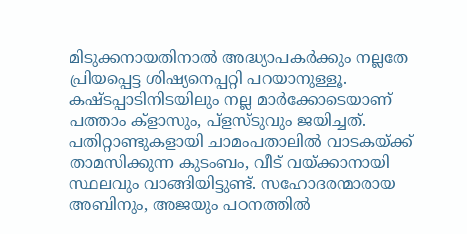മിടുക്കനായതിനാൽ അദ്ധ്യാപകർക്കും നല്ലതേ പ്രിയപ്പെട്ട ശിഷ്യനെപ്പറ്റി പറയാനുള്ളൂ. കഷ്ടപ്പാടിനിടയിലും നല്ല മാർക്കോടെയാണ് പത്താം ക്ളാസും, പ്ളസ്ടുവും ജയിച്ചത്. പതിറ്റാണ്ടുകളായി ചാമംപതാലിൽ വാടകയ്ക്ക് താമസിക്കുന്ന കുടംബം, വീട് വയ്ക്കാനായി സ്ഥലവും വാങ്ങിയിട്ടുണ്ട്. സഹോദരന്മാരായ അബിനും, അജയും പഠനത്തിൽ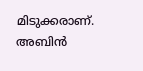മിടുക്കരാണ്. അബിൻ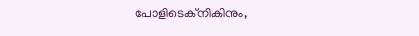പോളിടെക്നികിനും,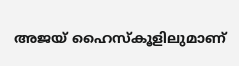അജയ് ഹൈസ്കൂളിലുമാണ്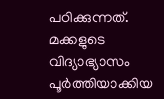പഠിക്കുന്നത്. മക്കളുടെ വിദ്യാഭ്യാസം പൂർത്തിയാക്കിയ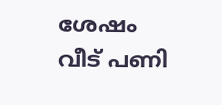ശേഷം വീട് പണി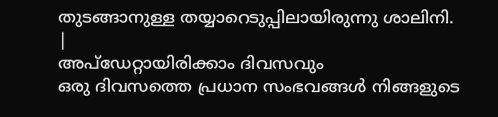തുടങ്ങാനുള്ള തയ്യാറെടുപ്പിലായിരുന്നു ശാലിനി.
|
അപ്ഡേറ്റായിരിക്കാം ദിവസവും
ഒരു ദിവസത്തെ പ്രധാന സംഭവങ്ങൾ നിങ്ങളുടെ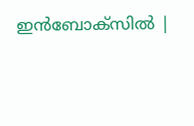ഇൻബോക്സിൽ |